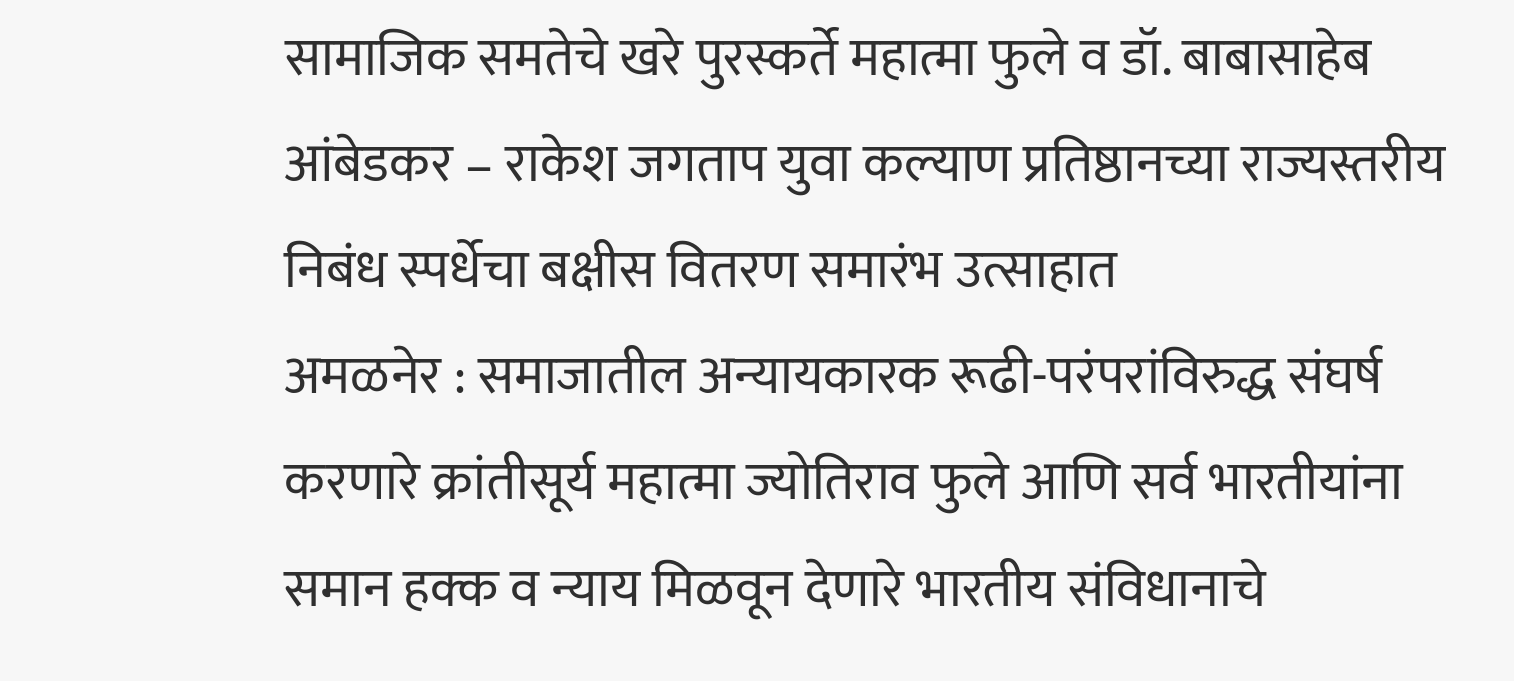सामाजिक समतेचे खरे पुरस्कर्ते महात्मा फुले व डॉ. बाबासाहेब आंबेडकर – राकेश जगताप युवा कल्याण प्रतिष्ठानच्या राज्यस्तरीय निबंध स्पर्धेचा बक्षीस वितरण समारंभ उत्साहात
अमळनेर : समाजातील अन्यायकारक रूढी-परंपरांविरुद्ध संघर्ष करणारे क्रांतीसूर्य महात्मा ज्योतिराव फुले आणि सर्व भारतीयांना समान हक्क व न्याय मिळवून देणारे भारतीय संविधानाचे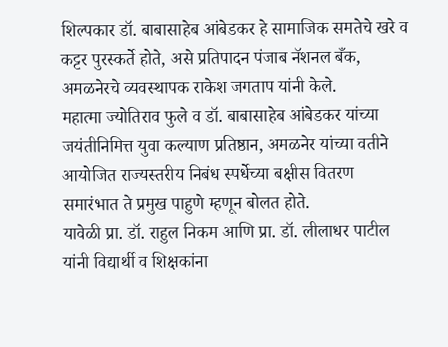शिल्पकार डॉ. बाबासाहेब आंबेडकर हे सामाजिक समतेचे खरे व कट्टर पुरस्कर्ते होते, असे प्रतिपादन पंजाब नॅशनल बँक, अमळनेरचे व्यवस्थापक राकेश जगताप यांनी केले.
महात्मा ज्योतिराव फुले व डॉ. बाबासाहेब आंबेडकर यांच्या जयंतीनिमित्त युवा कल्याण प्रतिष्ठान, अमळनेर यांच्या वतीने आयोजित राज्यस्तरीय निबंध स्पर्धेच्या बक्षीस वितरण समारंभात ते प्रमुख पाहुणे म्हणून बोलत होते.
यावेळी प्रा. डॉ. राहुल निकम आणि प्रा. डॉ. लीलाधर पाटील यांनी विद्यार्थी व शिक्षकांना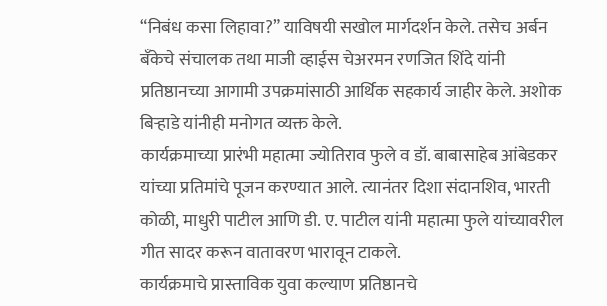“निबंध कसा लिहावा?” याविषयी सखोल मार्गदर्शन केले. तसेच अर्बन बँकेचे संचालक तथा माजी व्हाईस चेअरमन रणजित शिंदे यांनी प्रतिष्ठानच्या आगामी उपक्रमांसाठी आर्थिक सहकार्य जाहीर केले. अशोक बिऱ्हाडे यांनीही मनोगत व्यक्त केले.
कार्यक्रमाच्या प्रारंभी महात्मा ज्योतिराव फुले व डॉ. बाबासाहेब आंबेडकर यांच्या प्रतिमांचे पूजन करण्यात आले. त्यानंतर दिशा संदानशिव, भारती कोळी, माधुरी पाटील आणि डी. ए. पाटील यांनी महात्मा फुले यांच्यावरील गीत सादर करून वातावरण भारावून टाकले.
कार्यक्रमाचे प्रास्ताविक युवा कल्याण प्रतिष्ठानचे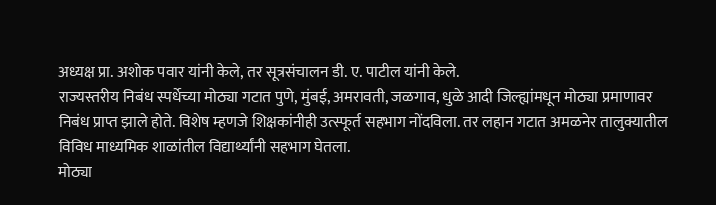अध्यक्ष प्रा. अशोक पवार यांनी केले, तर सूत्रसंचालन डी. ए. पाटील यांनी केले.
राज्यस्तरीय निबंध स्पर्धेच्या मोठ्या गटात पुणे, मुंबई, अमरावती, जळगाव, धुळे आदी जिल्ह्यांमधून मोठ्या प्रमाणावर निबंध प्राप्त झाले होते. विशेष म्हणजे शिक्षकांनीही उत्स्फूर्त सहभाग नोंदविला. तर लहान गटात अमळनेर तालुक्यातील विविध माध्यमिक शाळांतील विद्यार्थ्यांनी सहभाग घेतला.
मोठ्या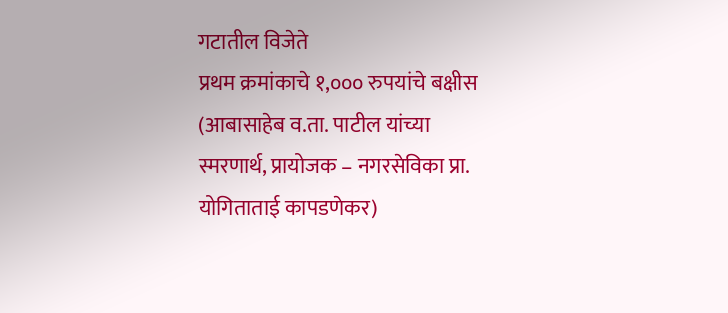गटातील विजेते
प्रथम क्रमांकाचे १,००० रुपयांचे बक्षीस (आबासाहेब व.ता. पाटील यांच्या स्मरणार्थ, प्रायोजक – नगरसेविका प्रा. योगिताताई कापडणेकर)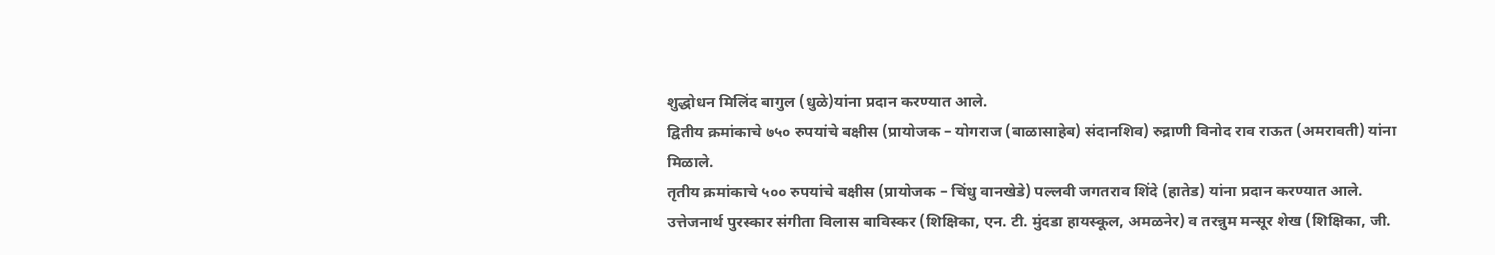शुद्धोधन मिलिंद बागुल (धुळे)यांना प्रदान करण्यात आले.
द्वितीय क्रमांकाचे ७५० रुपयांचे बक्षीस (प्रायोजक – योगराज (बाळासाहेब) संदानशिव) रुद्राणी विनोद राव राऊत (अमरावती) यांना मिळाले.
तृतीय क्रमांकाचे ५०० रुपयांचे बक्षीस (प्रायोजक – चिंधु वानखेडे) पल्लवी जगतराव शिंदे (हातेड) यांना प्रदान करण्यात आले.
उत्तेजनार्थ पुरस्कार संगीता विलास बाविस्कर (शिक्षिका, एन. टी. मुंदडा हायस्कूल, अमळनेर) व तरन्नुम मन्सूर शेख (शिक्षिका, जी.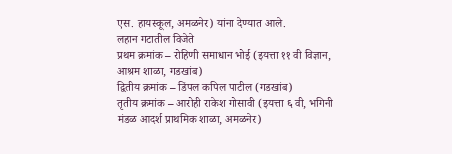एस. हायस्कूल, अमळनेर) यांना देण्यात आले.
लहान गटातील विजेते
प्रथम क्रमांक – रोहिणी समाधान भोई (इयत्ता ११ वी विज्ञान, आश्रम शाळा, गडखांब)
द्वितीय क्रमांक – डिंपल कपिल पाटील (गडखांब)
तृतीय क्रमांक – आरोही राकेश गोसावी (इयत्ता ६ वी, भगिनी मंडळ आदर्श प्राथमिक शाळा, अमळनेर)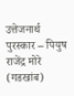उत्तेजनार्थ पुरस्कार – पियुष राजेंद्र मोरे (गडखांब)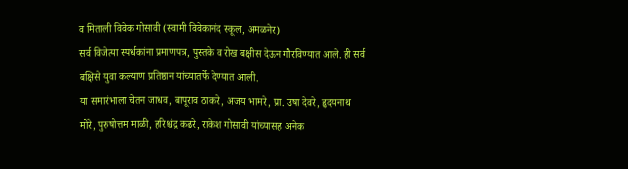व मिताली विवेक गोसावी (स्वामी विवेकानंद स्कूल, अमळनेर)
सर्व विजेत्या स्पर्धकांना प्रमाणपत्र, पुस्तके व रोख बक्षीस देऊन गौरविण्यात आले. ही सर्व बक्षिसे युवा कल्याण प्रतिष्ठान यांच्यातर्फे देण्यात आली.
या समारंभाला चेतन जाधव, बापूराव ठाकरे, अजय भामरे, प्रा. उषा देवरे, हृदयनाथ मोरे, पुरुषोत्तम माळी, हरिश्चंद्र कढरे, राकेश गोसावी यांच्यासह अनेक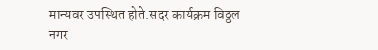मान्यवर उपस्थित होते.सदर कार्यक्रम विठ्ठल नगर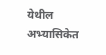येथील अभ्यासिकेत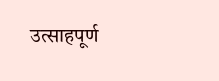उत्साहपूर्ण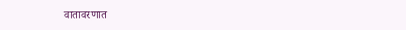वातावरणात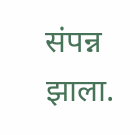संपन्न झाला.